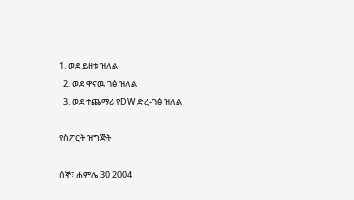1. ወደ ይዘቱ ዝለል
  2. ወደ ዋናዉ ገፅ ዝለል
  3. ወደ ተጨማሪ የDW ድረ-ገፅ ዝለል

የስፖርት ዝግጅት

ሰኞ፣ ሐምሌ 30 2004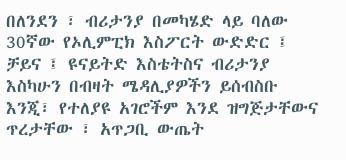በለንደን ፣ ብሪታንያ በመካሄድ ላይ ባለው 30ኛው የኦሊምፒክ እስፖርት ውድድር ፤ ቻይና ፤ ዩናይትድ እስቴትስና ብሪታንያ እስካሁን በብዛት ሜዳሊያዎችን ይሰብስቡ እንጂ፣ የተለያዩ አገሮችም እንደ ዝግጅታቸውና ጥረታቸው ፣ አጥጋቢ ውጤት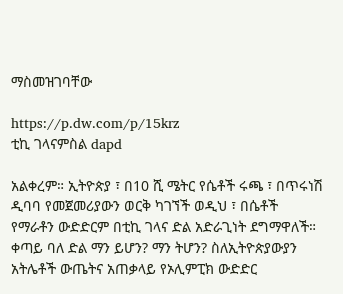ማስመዝገባቸው

https://p.dw.com/p/15krz
ቲኪ ገላናምስል dapd

አልቀረም። ኢትዮጵያ ፣ በ10 ሺ ሜትር የሴቶች ሩጫ ፣ በጥሩነሽ ዲባባ የመጀመሪያውን ወርቅ ካገኘች ወዲህ ፣ በሴቶች የማራቶን ውድድርም በቲኪ ገላና ድል አድራጊነት ደግማዋለች። ቀጣይ ባለ ድል ማን ይሆን? ማን ትሆን? ስለኢትዮጵያውያን አትሌቶች ውጤትና አጠቃላይ የኦሊምፒክ ውድድር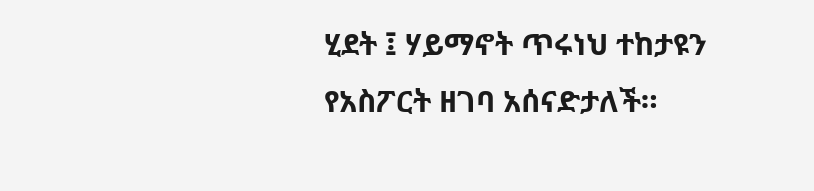ሂደት ፤ ሃይማኖት ጥሩነህ ተከታዩን የአስፖርት ዘገባ አሰናድታለች።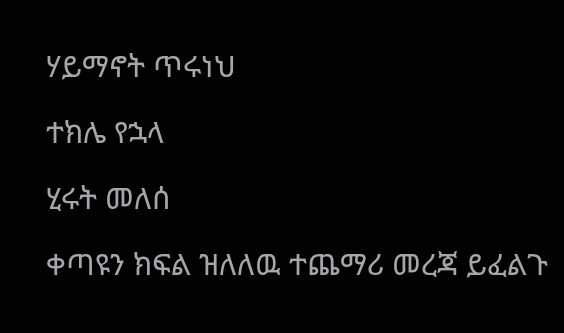ሃይማኖት ጥሩነህ

ተክሌ የኋላ

ሂሩት መለሰ

ቀጣዩን ክፍል ዝለለዉ ተጨማሪ መረጃ ይፈልጉ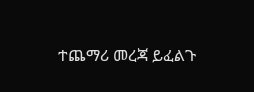ተጨማሪ መረጃ ይፈልጉ